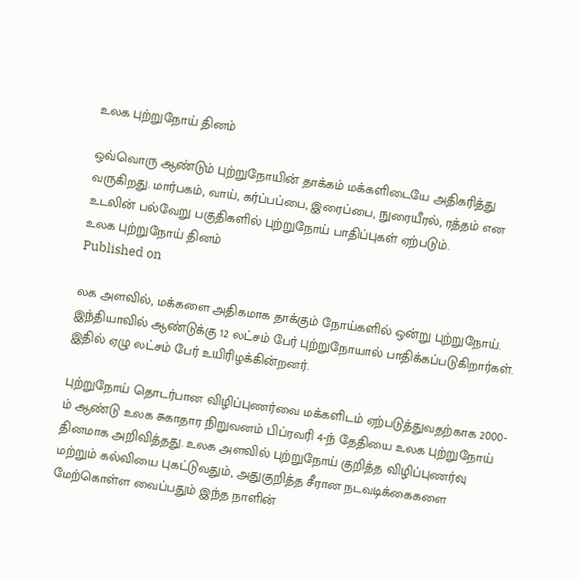உலக புற்றுநோய் தினம்

ஒவ்வொரு ஆண்டும் புற்றுநோயின் தாக்கம் மக்களிடையே அதிகரித்து வருகிறது. மார்பகம், வாய், கர்ப்பப்பை, இரைப்பை, நுரையீரல், ரத்தம் என உடலின் பல்வேறு பகுதிகளில் புற்றுநோய் பாதிப்புகள் ஏற்படும்.
உலக புற்றுநோய் தினம்
Published on

லக அளவில், மக்களை அதிகமாக தாக்கும் நோய்களில் ஒன்று புற்றுநோய். இந்தியாவில் ஆண்டுக்கு 12 லட்சம் பேர் புற்றுநோயால் பாதிக்கப்படுகிறார்கள். இதில் ஏழு லட்சம் பேர் உயிரிழக்கின்றனர்.

புற்றுநோய் தொடர்பான விழிப்புணர்வை மக்களிடம் ஏற்படுத்துவதற்காக 2000-ம் ஆண்டு உலக சுகாதார நிறுவனம் பிப்ரவரி 4-ந் தேதியை உலக புற்றுநோய் தினமாக அறிவித்தது. உலக அளவில் புற்றுநோய் குறித்த விழிப்புணர்வு மற்றும் கல்வியை புகட்டுவதும், அதுகுறித்த சீரான நடவடிக்கைகளை மேற்கொள்ள வைப்பதும் இந்த நாளின்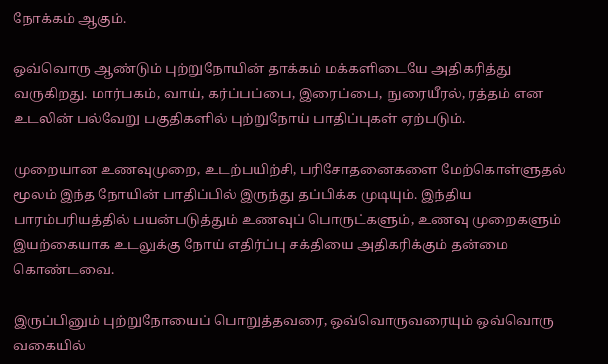நோக்கம் ஆகும்.

ஒவ்வொரு ஆண்டும் புற்றுநோயின் தாக்கம் மக்களிடையே அதிகரித்து வருகிறது. மார்பகம், வாய், கர்ப்பப்பை, இரைப்பை, நுரையீரல், ரத்தம் என உடலின் பல்வேறு பகுதிகளில் புற்றுநோய் பாதிப்புகள் ஏற்படும்.

முறையான உணவுமுறை, உடற்பயிற்சி, பரிசோதனைகளை மேற்கொள்ளுதல் மூலம் இந்த நோயின் பாதிப்பில் இருந்து தப்பிக்க முடியும். இந்திய பாரம்பரியத்தில் பயன்படுத்தும் உணவுப் பொருட்களும், உணவு முறைகளும் இயற்கையாக உடலுக்கு நோய் எதிர்ப்பு சக்தியை அதிகரிக்கும் தன்மை கொண்டவை.

இருப்பினும் புற்றுநோயைப் பொறுத்தவரை, ஒவ்வொருவரையும் ஒவ்வொரு வகையில்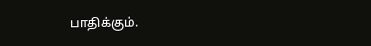பாதிக்கும்.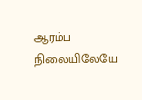ஆரம்ப நிலையிலேயே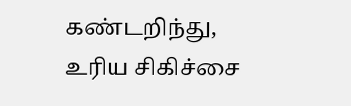கண்டறிந்து, உரிய சிகிச்சை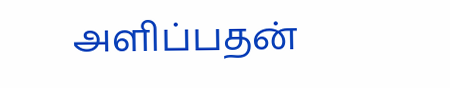அளிப்பதன்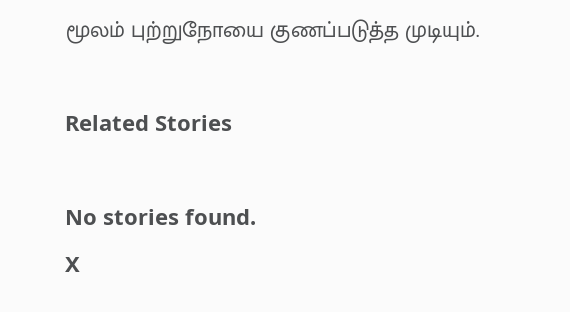மூலம் புற்றுநோயை குணப்படுத்த முடியும்.

Related Stories

No stories found.
X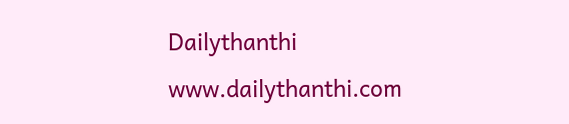Dailythanthi
www.dailythanthi.com